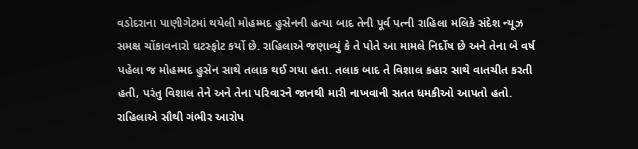વડોદરાના પાણીગેટમાં થયેલી મોહમ્મદ હુસેનની હત્યા બાદ તેની પૂર્વ પત્ની રાહિલા મલિકે સંદેશ ન્યૂઝ સમક્ષ ચોંકાવનારો ઘટસ્ફોટ કર્યો છે. રાહિલાએ જણાવ્યું કે તે પોતે આ મામલે નિર્દોષ છે અને તેના બે વર્ષ પહેલા જ મોહમ્મદ હુસેન સાથે તલાક થઈ ગયા હતા. તલાક બાદ તે વિશાલ કહાર સાથે વાતચીત કરતી હતી, પરંતુ વિશાલ તેને અને તેના પરિવારને જાનથી મારી નાખવાની સતત ધમકીઓ આપતો હતો. રાહિલાએ સૌથી ગંભીર આરોપ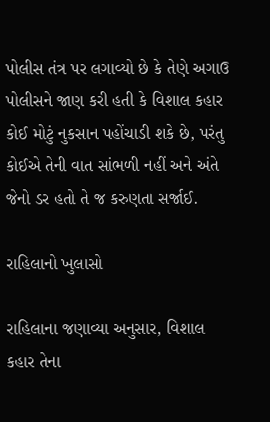પોલીસ તંત્ર પર લગાવ્યો છે કે તેણે અગાઉ પોલીસને જાણ કરી હતી કે વિશાલ કહાર કોઈ મોટું નુકસાન પહોંચાડી શકે છે, પરંતુ કોઈએ તેની વાત સાંભળી નહીં અને અંતે જેનો ડર હતો તે જ કરુણતા સર્જાઈ.

રાહિલાનો ખુલાસો

રાહિલાના જણાવ્યા અનુસાર, વિશાલ કહાર તેના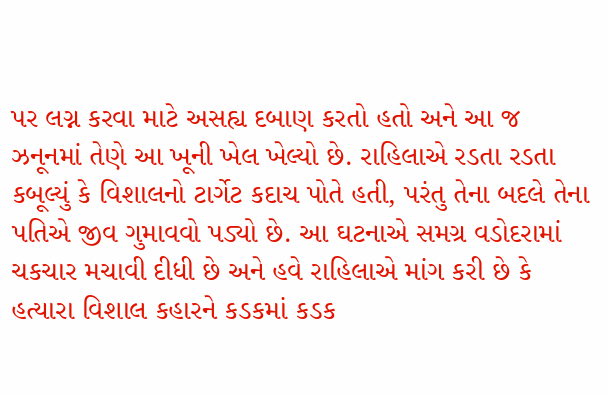પર લગ્ન કરવા માટે અસહ્ય દબાણ કરતો હતો અને આ જ ઝનૂનમાં તેણે આ ખૂની ખેલ ખેલ્યો છે. રાહિલાએ રડતા રડતા કબૂલ્યું કે વિશાલનો ટાર્ગેટ કદાચ પોતે હતી, પરંતુ તેના બદલે તેના પતિએ જીવ ગુમાવવો પડ્યો છે. આ ઘટનાએ સમગ્ર વડોદરામાં ચકચાર મચાવી દીધી છે અને હવે રાહિલાએ માંગ કરી છે કે હત્યારા વિશાલ કહારને કડકમાં કડક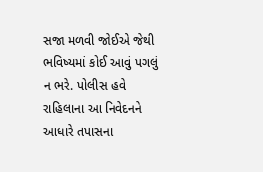સજા મળવી જોઈએ જેથી ભવિષ્યમાં કોઈ આવું પગલું ન ભરે. પોલીસ હવે રાહિલાના આ નિવેદનને આધારે તપાસના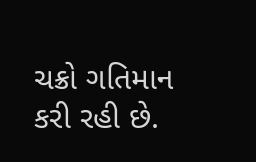ચક્રો ગતિમાન કરી રહી છે.